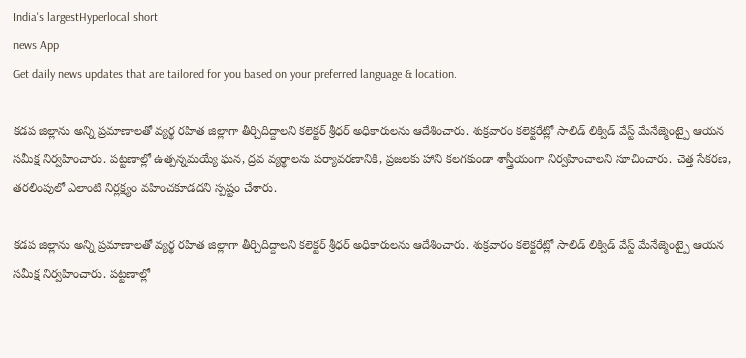India's largestHyperlocal short
news App
Get daily news updates that are tailored for you based on your preferred language & location.

కడప జిల్లాను అన్ని ప్రమాణాలతో వ్యర్థ రహిత జిల్లాగా తీర్చిదిద్దాలని కలెక్టర్ శ్రీధర్ అధికారులను ఆదేశించారు. శుక్రవారం కలెక్టరేట్లో సాలిడ్ లిక్విడ్ వేస్ట్ మేనేజ్మెంట్పై ఆయన సమీక్ష నిర్వహించారు. పట్టణాల్లో ఉత్పన్నమయ్యే ఘన, ద్రవ వ్యర్థాలను పర్యావరణానికి, ప్రజలకు హాని కలగకుండా శాస్త్రీయంగా నిర్వహించాలని సూచించారు. చెత్త సేకరణ, తరలింపులో ఎలాంటి నిర్లక్ష్యం వహించకూడదని స్పష్టం చేశారు.

కడప జిల్లాను అన్ని ప్రమాణాలతో వ్యర్థ రహిత జిల్లాగా తీర్చిదిద్దాలని కలెక్టర్ శ్రీధర్ అధికారులను ఆదేశించారు. శుక్రవారం కలెక్టరేట్లో సాలిడ్ లిక్విడ్ వేస్ట్ మేనేజ్మెంట్పై ఆయన సమీక్ష నిర్వహించారు. పట్టణాల్లో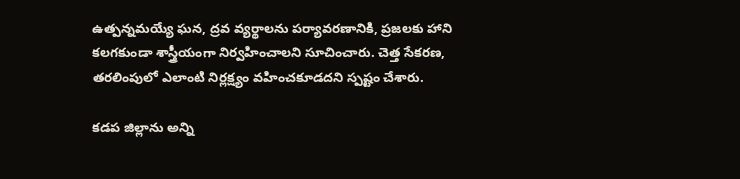ఉత్పన్నమయ్యే ఘన, ద్రవ వ్యర్థాలను పర్యావరణానికి, ప్రజలకు హాని కలగకుండా శాస్త్రీయంగా నిర్వహించాలని సూచించారు. చెత్త సేకరణ, తరలింపులో ఎలాంటి నిర్లక్ష్యం వహించకూడదని స్పష్టం చేశారు.

కడప జిల్లాను అన్ని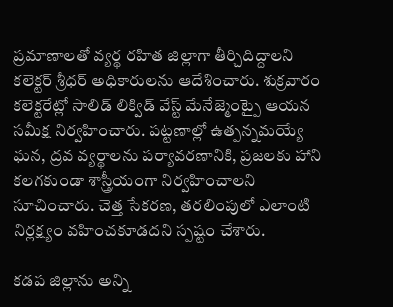ప్రమాణాలతో వ్యర్థ రహిత జిల్లాగా తీర్చిదిద్దాలని కలెక్టర్ శ్రీధర్ అధికారులను ఆదేశించారు. శుక్రవారం కలెక్టరేట్లో సాలిడ్ లిక్విడ్ వేస్ట్ మేనేజ్మెంట్పై ఆయన సమీక్ష నిర్వహించారు. పట్టణాల్లో ఉత్పన్నమయ్యే ఘన, ద్రవ వ్యర్థాలను పర్యావరణానికి, ప్రజలకు హాని కలగకుండా శాస్త్రీయంగా నిర్వహించాలని సూచించారు. చెత్త సేకరణ, తరలింపులో ఎలాంటి నిర్లక్ష్యం వహించకూడదని స్పష్టం చేశారు.

కడప జిల్లాను అన్ని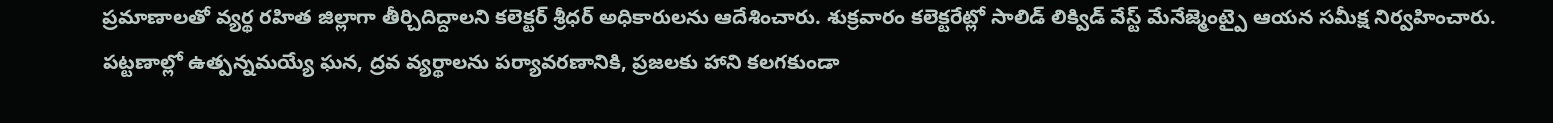ప్రమాణాలతో వ్యర్థ రహిత జిల్లాగా తీర్చిదిద్దాలని కలెక్టర్ శ్రీధర్ అధికారులను ఆదేశించారు. శుక్రవారం కలెక్టరేట్లో సాలిడ్ లిక్విడ్ వేస్ట్ మేనేజ్మెంట్పై ఆయన సమీక్ష నిర్వహించారు. పట్టణాల్లో ఉత్పన్నమయ్యే ఘన, ద్రవ వ్యర్థాలను పర్యావరణానికి, ప్రజలకు హాని కలగకుండా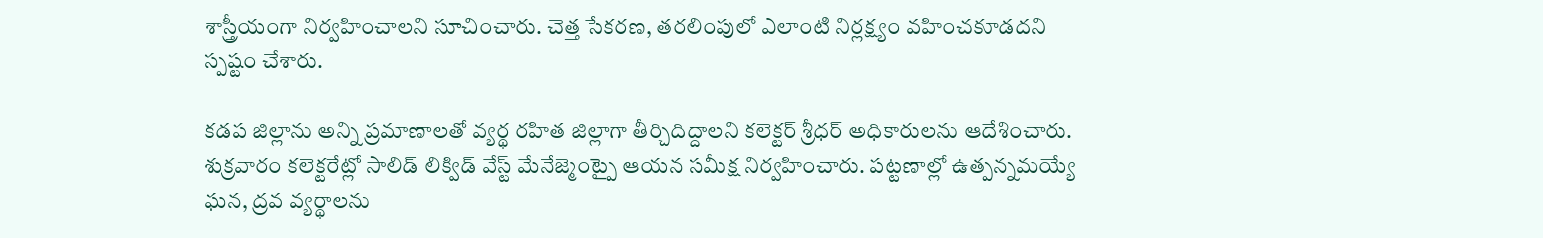శాస్త్రీయంగా నిర్వహించాలని సూచించారు. చెత్త సేకరణ, తరలింపులో ఎలాంటి నిర్లక్ష్యం వహించకూడదని స్పష్టం చేశారు.

కడప జిల్లాను అన్ని ప్రమాణాలతో వ్యర్థ రహిత జిల్లాగా తీర్చిదిద్దాలని కలెక్టర్ శ్రీధర్ అధికారులను ఆదేశించారు. శుక్రవారం కలెక్టరేట్లో సాలిడ్ లిక్విడ్ వేస్ట్ మేనేజ్మెంట్పై ఆయన సమీక్ష నిర్వహించారు. పట్టణాల్లో ఉత్పన్నమయ్యే ఘన, ద్రవ వ్యర్థాలను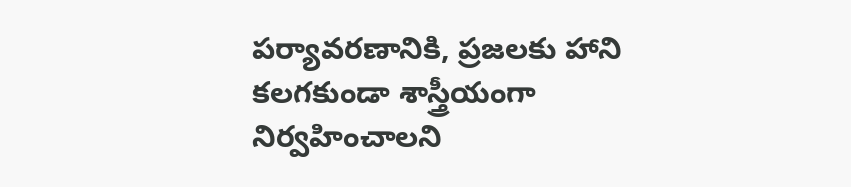పర్యావరణానికి, ప్రజలకు హాని కలగకుండా శాస్త్రీయంగా నిర్వహించాలని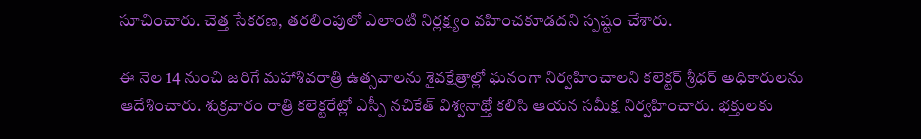సూచించారు. చెత్త సేకరణ, తరలింపులో ఎలాంటి నిర్లక్ష్యం వహించకూడదని స్పష్టం చేశారు.

ఈ నెల 14 నుంచి జరిగే మహాశివరాత్రి ఉత్సవాలను శైవక్షేత్రాల్లో ఘనంగా నిర్వహించాలని కలెక్టర్ శ్రీధర్ అధికారులను ఆదేశించారు. శుక్రవారం రాత్రి కలెక్టరేట్లో ఎస్పీ నచికేత్ విశ్వనాథ్తో కలిసి ఆయన సమీక్ష నిర్వహించారు. భక్తులకు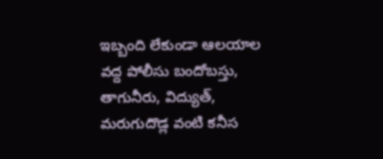ఇబ్బంది లేకుండా ఆలయాల వద్ద పోలీసు బందోబస్తు, తాగునీరు, విద్యుత్, మరుగుదొడ్ల వంటి కనీస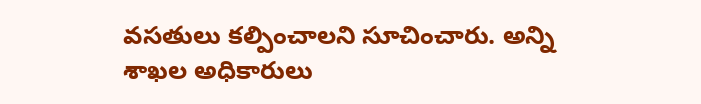వసతులు కల్పించాలని సూచించారు. అన్ని శాఖల అధికారులు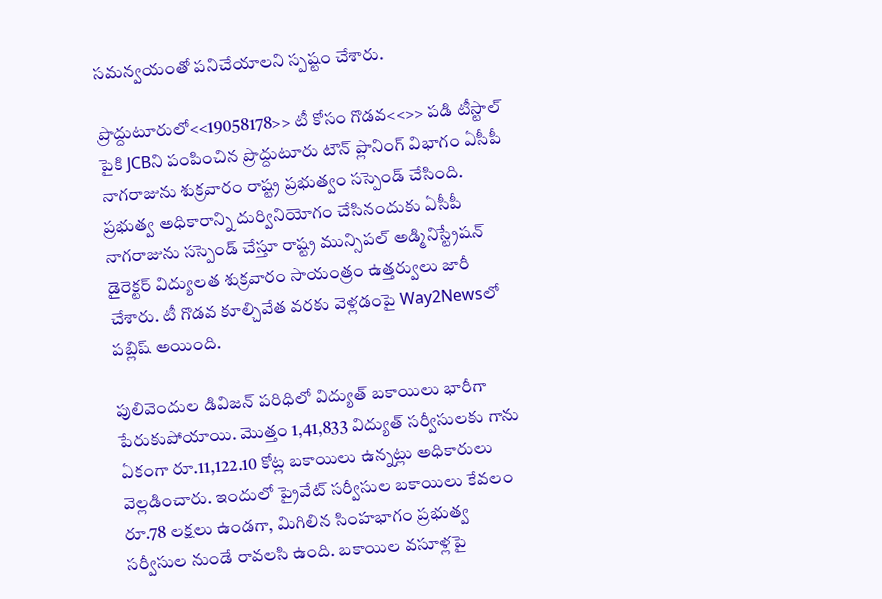సమన్వయంతో పనిచేయాలని స్పష్టం చేశారు.

ప్రొద్దుటూరులో<<19058178>> టీ కోసం గొడవ<<>> పడి టీస్టాల్ పైకి JCBని పంపించిన ప్రొద్దుటూరు టౌన్ ప్లానింగ్ విభాగం ఏసీపీ నాగరాజును శుక్రవారం రాష్ట్ర ప్రభుత్వం సస్పెండ్ చేసింది. ప్రభుత్వ అధికారాన్ని దుర్వినియోగం చేసినందుకు ఏసీపీ నాగరాజును సస్పెండ్ చేస్తూ రాష్ట్ర మున్సిపల్ అడ్మినిస్ట్రేషన్ డైరెక్టర్ విద్యులత శుక్రవారం సాయంత్రం ఉత్తర్వులు జారీ చేశారు. టీ గొడవ కూల్చివేత వరకు వెళ్లడంపై Way2Newsలో పబ్లిష్ అయింది.

పులివెందుల డివిజన్ పరిధిలో విద్యుత్ బకాయిలు భారీగా పేరుకుపోయాయి. మొత్తం 1,41,833 విద్యుత్ సర్వీసులకు గాను ఏకంగా రూ.11,122.10 కోట్ల బకాయిలు ఉన్నట్లు అధికారులు వెల్లడించారు. ఇందులో ప్రైవేట్ సర్వీసుల బకాయిలు కేవలం రూ.78 లక్షలు ఉండగా, మిగిలిన సింహభాగం ప్రభుత్వ సర్వీసుల నుండే రావలసి ఉంది. బకాయిల వసూళ్లపై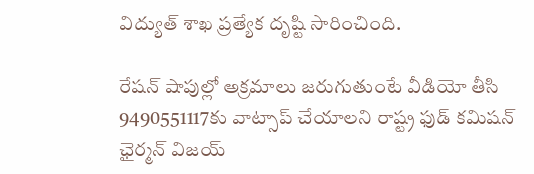విద్యుత్ శాఖ ప్రత్యేక దృష్టి సారించింది.

రేషన్ షాపుల్లో అక్రమాలు జరుగుతుంటే వీడియో తీసి 9490551117కు వాట్సాప్ చేయాలని రాష్ట్ర ఫుడ్ కమిషన్ ఛైర్మన్ విజయ్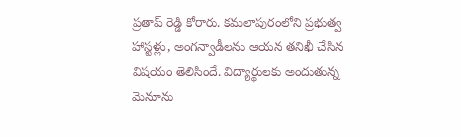ప్రతాప్ రెడ్డి కోరారు. కమలాపురంలోని ప్రభుత్వ హాస్టళ్లు, అంగన్వాడీలను ఆయన తనిఖీ చేసిన విషయం తెలిసిందే. విద్యార్థులకు అందుతున్న మెనూను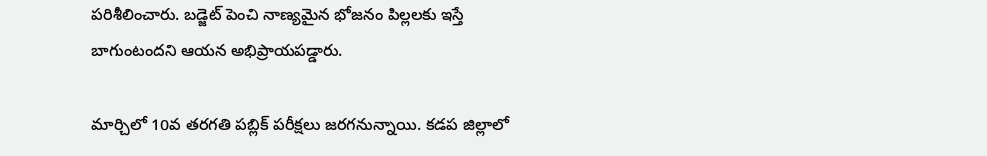పరిశీలించారు. బడ్జెట్ పెంచి నాణ్యమైన భోజనం పిల్లలకు ఇస్తే బాగుంటందని ఆయన అభిప్రాయపడ్డారు.

మార్చిలో 10వ తరగతి పబ్లిక్ పరీక్షలు జరగనున్నాయి. కడప జిల్లాలో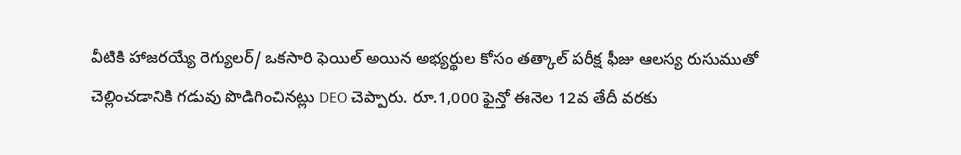వీటికి హాజరయ్యే రెగ్యులర్/ ఒకసారి ఫెయిల్ అయిన అభ్యర్థుల కోసం తత్కాల్ పరీక్ష ఫీజు ఆలస్య రుసుముతో చెల్లించడానికి గడువు పొడిగించినట్లు DEO చెప్పారు. రూ.1,000 ఫైన్తో ఈనెల 12వ తేదీ వరకు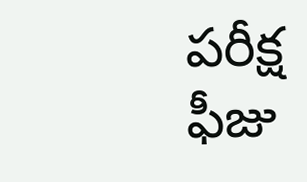పరీక్ష ఫీజు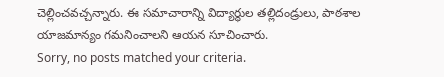చెల్లించవచ్చన్నారు. ఈ సమాచారాన్ని విద్యార్థుల తల్లిదండ్రులు, పాఠశాల యాజమాన్యం గమనించాలని ఆయన సూచించారు.
Sorry, no posts matched your criteria.